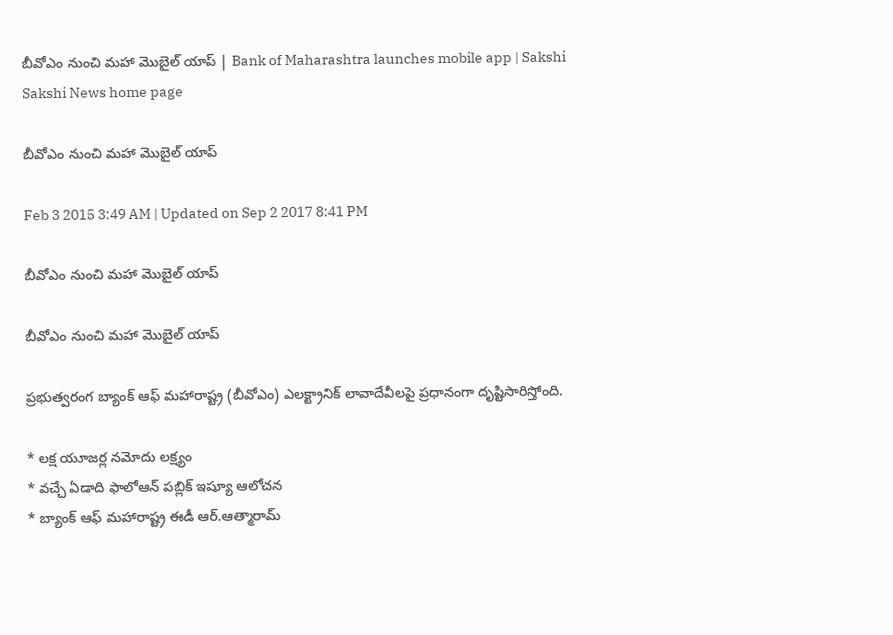బీవోఎం నుంచి మహా మొబైల్ యాప్ | Bank of Maharashtra launches mobile app | Sakshi
Sakshi News home page

బీవోఎం నుంచి మహా మొబైల్ యాప్

Feb 3 2015 3:49 AM | Updated on Sep 2 2017 8:41 PM

బీవోఎం నుంచి మహా మొబైల్ యాప్

బీవోఎం నుంచి మహా మొబైల్ యాప్

ప్రభుత్వరంగ బ్యాంక్ ఆఫ్ మహారాష్ట్ర (బీవోఎం) ఎలక్ట్రానిక్ లావాదేవీలపై ప్రధానంగా దృష్టిసారిస్తోంది.

* లక్ష యూజర్ల నమోదు లక్ష్యం
* వచ్చే ఏడాది ఫాలోఆన్ పబ్లిక్ ఇష్యూ ఆలోచన
* బ్యాంక్ ఆఫ్ మహారాష్ట్ర ఈడీ ఆర్.ఆత్మారామ్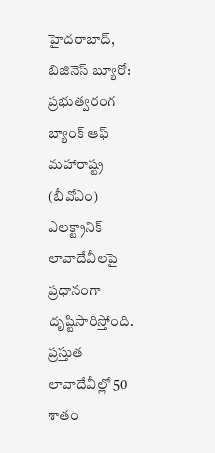హైదరాబాద్, బిజినెస్ బ్యూరో: ప్రభుత్వరంగ బ్యాంక్ ఆఫ్ మహారాష్ట్ర (బీవోఎం) ఎలక్ట్రానిక్ లావాదేవీలపై ప్రధానంగా దృష్టిసారిస్తోంది. ప్రస్తుత లావాదేవీల్లో 50 శాతం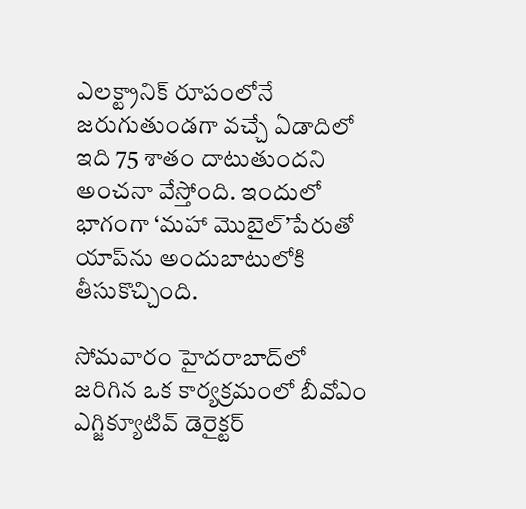ఎలక్ట్రానిక్ రూపంలోనే జరుగుతుండగా వచ్చే ఏడాదిలో ఇది 75 శాతం దాటుతుందని అంచనా వేస్తోంది. ఇందులో భాగంగా ‘మహా మొబైల్’పేరుతో యాప్‌ను అందుబాటులోకి తీసుకొచ్చింది.

సోమవారం హైదరాబాద్‌లో జరిగిన ఒక కార్యక్రమంలో బీవోఎం ఎగ్జిక్యూటివ్ డెరైక్టర్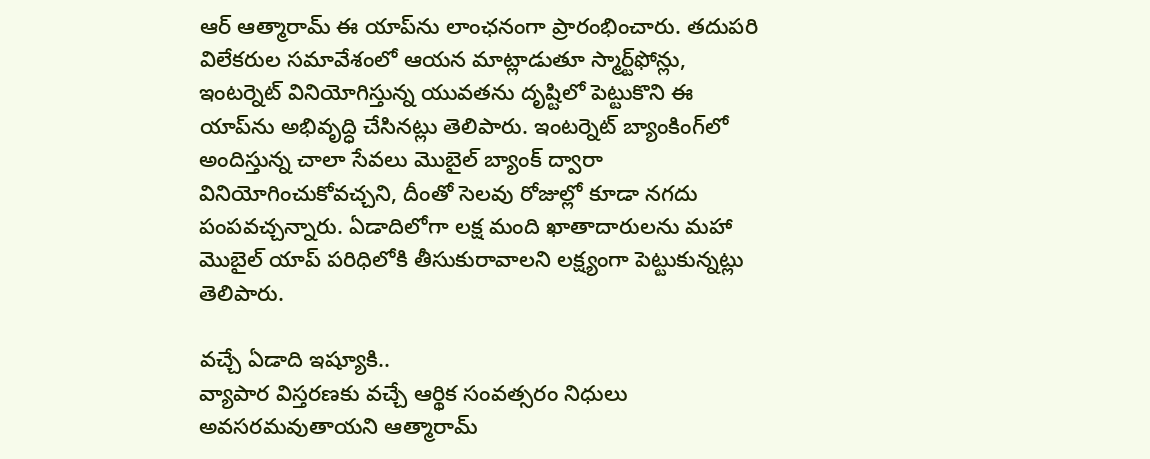ఆర్ ఆత్మారామ్ ఈ యాప్‌ను లాంఛనంగా ప్రారంభించారు. తదుపరి విలేకరుల సమావేశంలో ఆయన మాట్లాడుతూ స్మార్ట్‌ఫోన్లు, ఇంటర్నెట్ వినియోగిస్తున్న యువతను దృష్టిలో పెట్టుకొని ఈ యాప్‌ను అభివృద్ధి చేసినట్లు తెలిపారు. ఇంటర్నెట్ బ్యాంకింగ్‌లో అందిస్తున్న చాలా సేవలు మొబైల్ బ్యాంక్ ద్వారా వినియోగించుకోవచ్చని, దీంతో సెలవు రోజుల్లో కూడా నగదు పంపవచ్చన్నారు. ఏడాదిలోగా లక్ష మంది ఖాతాదారులను మహా మొబైల్ యాప్ పరిధిలోకి తీసుకురావాలని లక్ష్యంగా పెట్టుకున్నట్లు తెలిపారు.

వచ్చే ఏడాది ఇష్యూకి..
వ్యాపార విస్తరణకు వచ్చే ఆర్థిక సంవత్సరం నిధులు అవసరమవుతాయని ఆత్మారామ్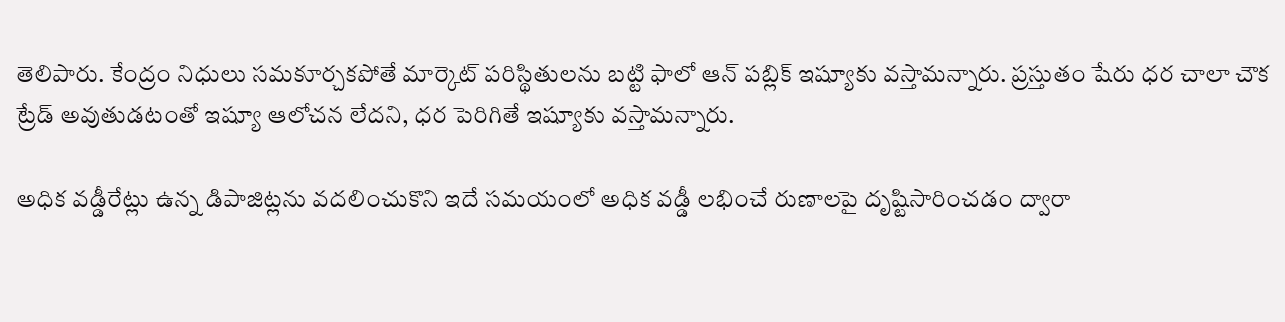తెలిపారు. కేంద్రం నిధులు సమకూర్చకపోతే మార్కెట్ పరిస్థితులను బట్టి ఫాలో ఆన్ పబ్లిక్ ఇష్యూకు వస్తామన్నారు. ప్రస్తుతం షేరు ధర చాలా చౌక ట్రేడ్ అవుతుడటంతో ఇష్యూ ఆలోచన లేదని, ధర పెరిగితే ఇష్యూకు వస్తామన్నారు.

అధిక వడ్డీరేట్లు ఉన్న డిపాజిట్లను వదలించుకొని ఇదే సమయంలో అధిక వడ్డీ లభించే రుణాలపై దృష్టిసారించడం ద్వారా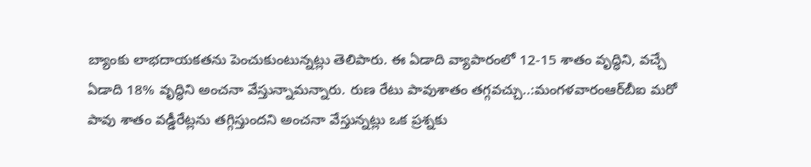బ్యాంకు లాభదాయకతను పెంచుకుంటున్నట్లు తెలిపారు. ఈ ఏడాది వ్యాపారంలో 12-15 శాతం వృద్ధిని, వచ్చే ఏడాది 18% వృద్ధిని అంచనా వేస్తున్నామన్నారు. రుణ రేటు పావుశాతం తగ్గవచ్చు..:మంగళవారంఆర్‌బీఐ మరో పావు శాతం వడ్డీరేట్లను తగ్గిస్తుందని అంచనా వేస్తున్నట్లు ఒక ప్రశ్నకు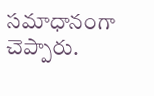సమాధానంగా చెప్పారు.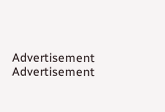Advertisement
Advertisement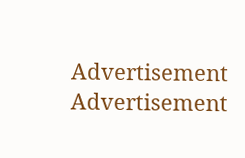Advertisement
Advertisement